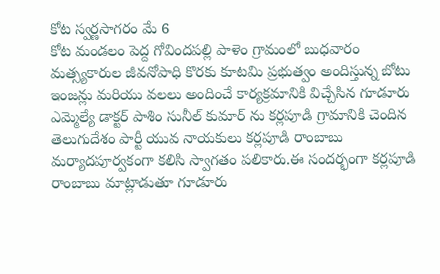కోట స్వర్ణసాగరం మే 6
కోట మండలం పెద్ద గోవిందపల్లి పాళెం గ్రామంలో బుధవారం మత్స్యకారుల జీవనోపాధి కొరకు కూటమి ప్రభుత్వం అందిస్తున్న బోటు ఇంజన్లు మరియు వలలు అందించే కార్యక్రమానికి విచ్చేసిన గూడూరు ఎమ్మెల్యే డాక్టర్ పాశిం సునీల్ కుమార్ ను కర్లపూడి గ్రామానికి చెందిన తెలుగుదేశం పార్టీ యువ నాయకులు కర్లపూడి రాంబాబు మర్యాదపూర్వకంగా కలిసి స్వాగతం పలికారు.ఈ సందర్భంగా కర్లపూడి రాంబాబు మాట్లాడుతూ గూడూరు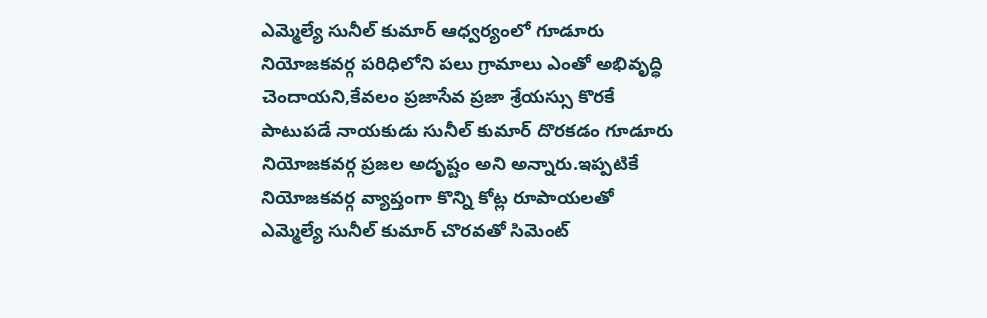ఎమ్మెల్యే సునీల్ కుమార్ ఆధ్వర్యంలో గూడూరు నియోజకవర్గ పరిధిలోని పలు గ్రామాలు ఎంతో అభివృద్ధి చెందాయని,కేవలం ప్రజాసేవ ప్రజా శ్రేయస్సు కొరకే పాటుపడే నాయకుడు సునీల్ కుమార్ దొరకడం గూడూరు నియోజకవర్గ ప్రజల అదృష్టం అని అన్నారు.ఇప్పటికే నియోజకవర్గ వ్యాప్తంగా కొన్ని కోట్ల రూపాయలతో ఎమ్మెల్యే సునీల్ కుమార్ చొరవతో సిమెంట్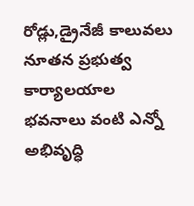రోడ్లు,డ్రైనేజీ కాలువలు నూతన ప్రభుత్వ కార్యాలయాల భవనాలు వంటి ఎన్నో అభివృద్ధి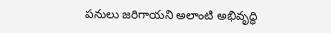పనులు జరిగాయని అలాంటి అభివృద్ధి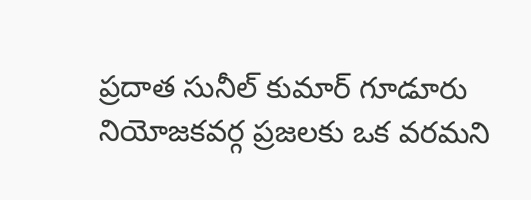ప్రదాత సునీల్ కుమార్ గూడూరు నియోజకవర్గ ప్రజలకు ఒక వరమని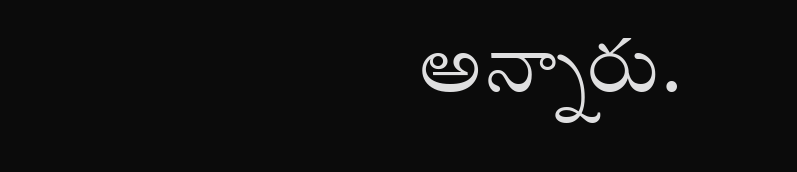అన్నారు.